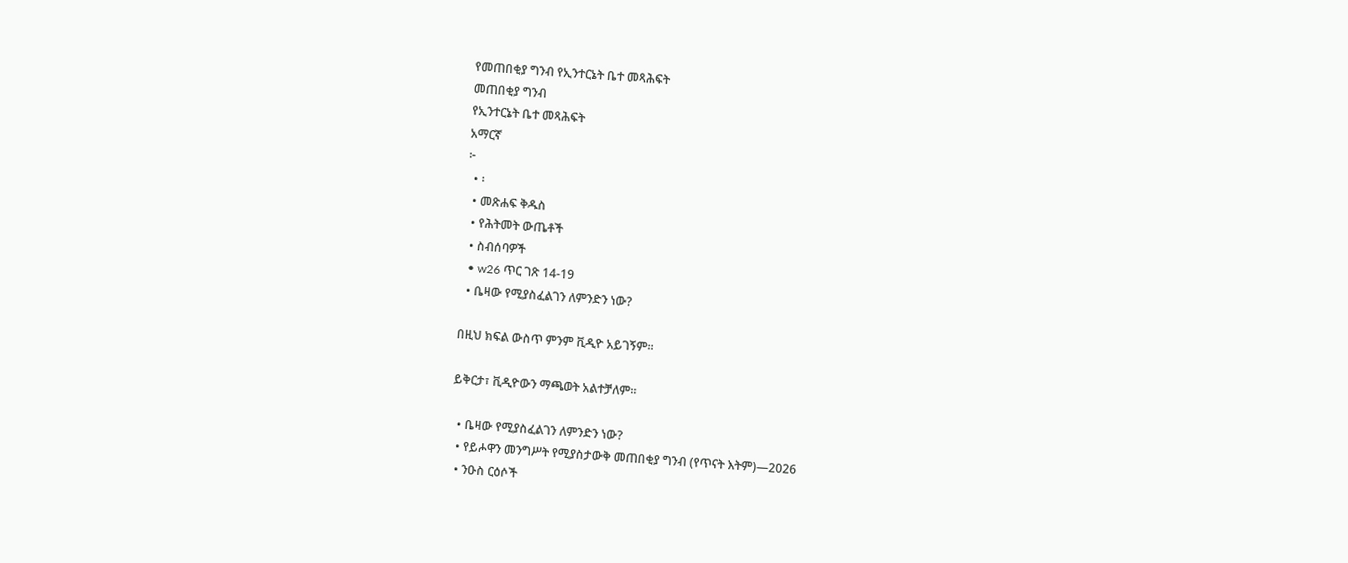የመጠበቂያ ግንብ የኢንተርኔት ቤተ መጻሕፍት
መጠበቂያ ግንብ
የኢንተርኔት ቤተ መጻሕፍት
አማርኛ
፦
  • ፡
  • መጽሐፍ ቅዱስ
  • የሕትመት ውጤቶች
  • ስብሰባዎች
  • w26 ጥር ገጽ 14-19
  • ቤዛው የሚያስፈልገን ለምንድን ነው?

በዚህ ክፍል ውስጥ ምንም ቪዲዮ አይገኝም።

ይቅርታ፣ ቪዲዮውን ማጫወት አልተቻለም።

  • ቤዛው የሚያስፈልገን ለምንድን ነው?
  • የይሖዋን መንግሥት የሚያስታውቅ መጠበቂያ ግንብ (የጥናት እትም)—2026
  • ንዑስ ርዕሶች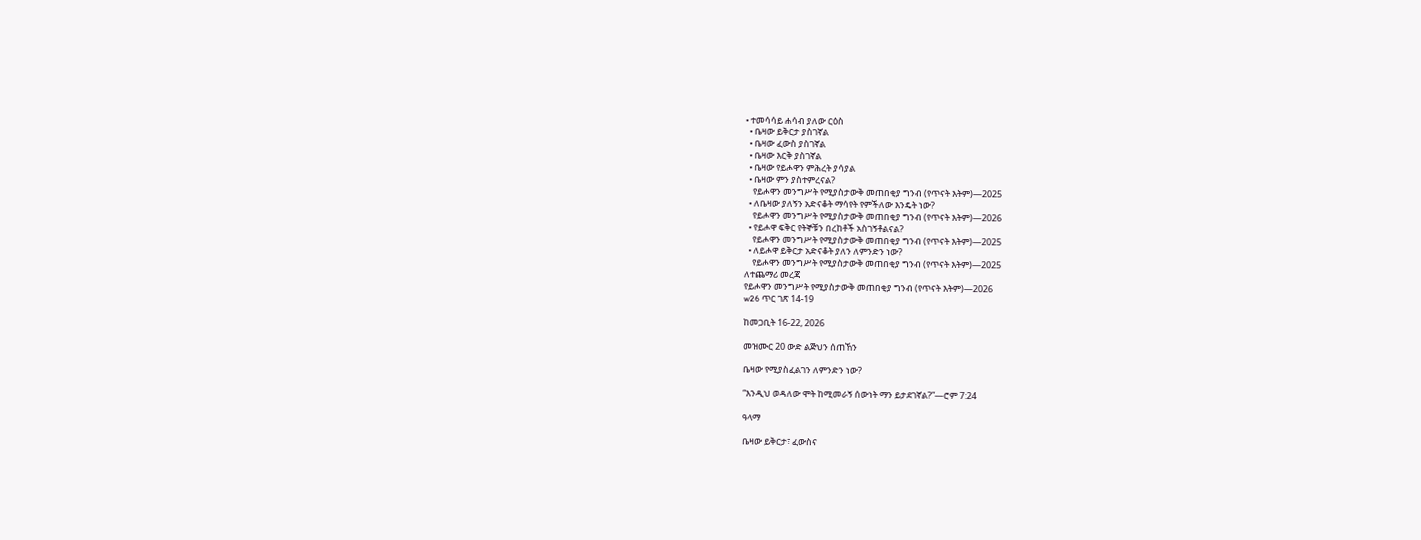• ተመሳሳይ ሐሳብ ያለው ርዕስ
  • ቤዛው ይቅርታ ያስገኛል
  • ቤዛው ፈውስ ያስገኛል
  • ቤዛው እርቅ ያስገኛል
  • ቤዛው የይሖዋን ምሕረት ያሳያል
  • ቤዛው ምን ያስተምረናል?
    የይሖዋን መንግሥት የሚያስታውቅ መጠበቂያ ግንብ (የጥናት እትም)—2025
  • ለቤዛው ያለኝን አድናቆት ማሳየት የምችለው እንዴት ነው?
    የይሖዋን መንግሥት የሚያስታውቅ መጠበቂያ ግንብ (የጥናት እትም)—2026
  • የይሖዋ ፍቅር የትኞቹን በረከቶች አስገኝቶልናል?
    የይሖዋን መንግሥት የሚያስታውቅ መጠበቂያ ግንብ (የጥናት እትም)—2025
  • ለይሖዋ ይቅርታ አድናቆት ያለን ለምንድን ነው?
    የይሖዋን መንግሥት የሚያስታውቅ መጠበቂያ ግንብ (የጥናት እትም)—2025
ለተጨማሪ መረጃ
የይሖዋን መንግሥት የሚያስታውቅ መጠበቂያ ግንብ (የጥናት እትም)—2026
w26 ጥር ገጽ 14-19

ከመጋቢት 16-22, 2026

መዝሙር 20 ውድ ልጅህን ሰጠኸን

ቤዛው የሚያስፈልገን ለምንድን ነው?

“እንዲህ ወዳለው ሞት ከሚመራኝ ሰውነት ማን ይታደገኛል?”—ሮም 7:24

ዓላማ

ቤዛው ይቅርታ፣ ፈውስና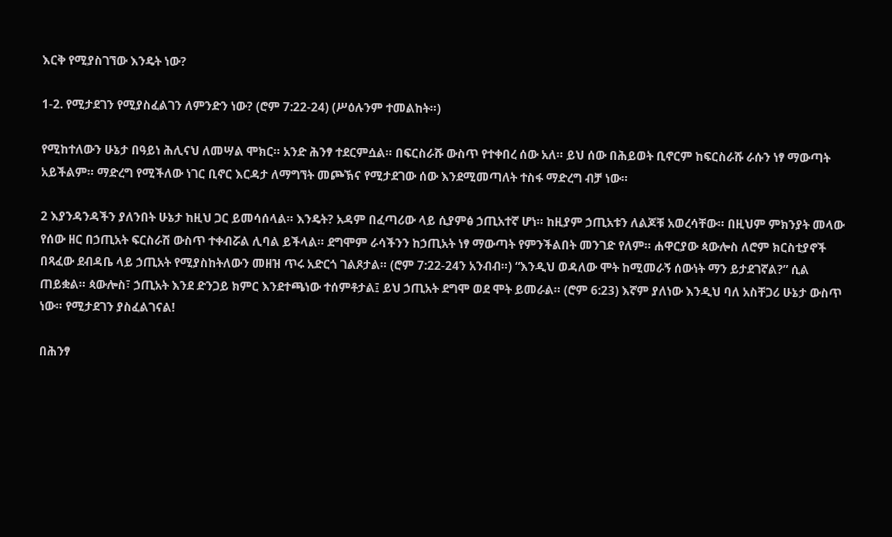እርቅ የሚያስገኘው እንዴት ነው?

1-2. የሚታደገን የሚያስፈልገን ለምንድን ነው? (ሮም 7:22-24) (ሥዕሉንም ተመልከት።)

የሚከተለውን ሁኔታ በዓይነ ሕሊናህ ለመሣል ሞክር። አንድ ሕንፃ ተደርምሷል። በፍርስራሹ ውስጥ የተቀበረ ሰው አለ። ይህ ሰው በሕይወት ቢኖርም ከፍርስራሹ ራሱን ነፃ ማውጣት አይችልም። ማድረግ የሚችለው ነገር ቢኖር እርዳታ ለማግኘት መጮኽና የሚታደገው ሰው እንደሚመጣለት ተስፋ ማድረግ ብቻ ነው።

2 እያንዳንዳችን ያለንበት ሁኔታ ከዚህ ጋር ይመሳሰላል። እንዴት? አዳም በፈጣሪው ላይ ሲያምፅ ኃጢአተኛ ሆነ። ከዚያም ኃጢአቱን ለልጆቹ አወረሳቸው። በዚህም ምክንያት መላው የሰው ዘር በኃጢአት ፍርስራሽ ውስጥ ተቀብሯል ሊባል ይችላል። ደግሞም ራሳችንን ከኃጢአት ነፃ ማውጣት የምንችልበት መንገድ የለም። ሐዋርያው ጳውሎስ ለሮም ክርስቲያኖች በጻፈው ደብዳቤ ላይ ኃጢአት የሚያስከትለውን መዘዝ ጥሩ አድርጎ ገልጾታል። (ሮም 7:22-24ን አንብብ።) “እንዲህ ወዳለው ሞት ከሚመራኝ ሰውነት ማን ይታደገኛል?” ሲል ጠይቋል። ጳውሎስ፣ ኃጢአት እንደ ድንጋይ ክምር እንደተጫነው ተሰምቶታል፤ ይህ ኃጢአት ደግሞ ወደ ሞት ይመራል። (ሮም 6:23) እኛም ያለነው እንዲህ ባለ አስቸጋሪ ሁኔታ ውስጥ ነው። የሚታደገን ያስፈልገናል!

በሕንፃ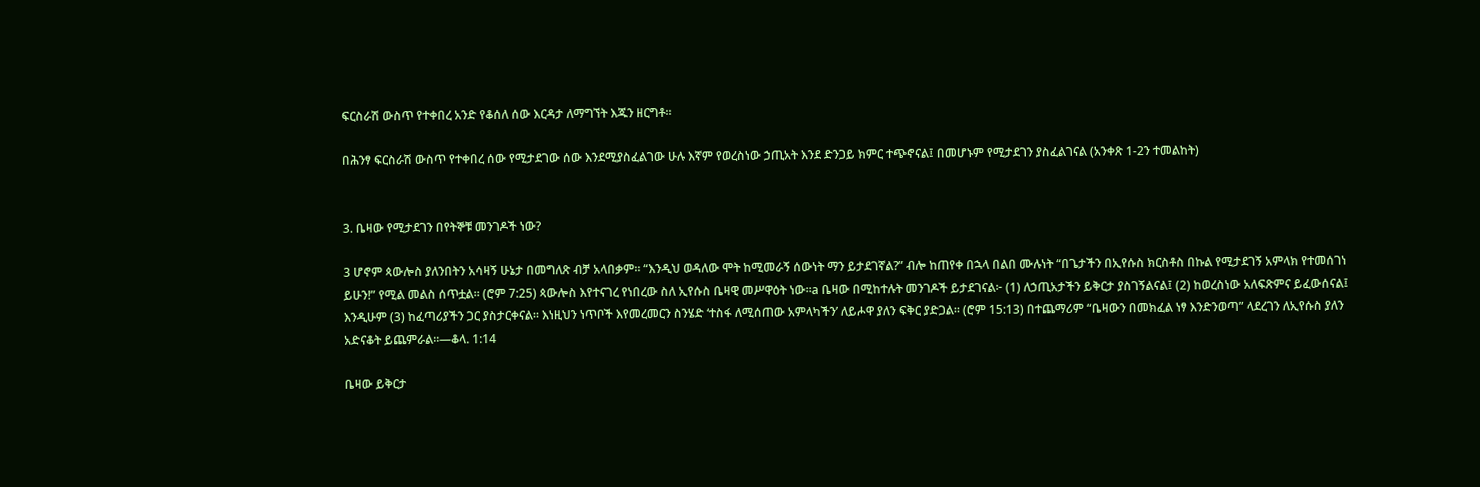ፍርስራሽ ውስጥ የተቀበረ አንድ የቆሰለ ሰው እርዳታ ለማግኘት እጁን ዘርግቶ።

በሕንፃ ፍርስራሽ ውስጥ የተቀበረ ሰው የሚታደገው ሰው እንደሚያስፈልገው ሁሉ እኛም የወረስነው ኃጢአት እንደ ድንጋይ ክምር ተጭኖናል፤ በመሆኑም የሚታደገን ያስፈልገናል (አንቀጽ 1-2ን ተመልከት)


3. ቤዛው የሚታደገን በየትኞቹ መንገዶች ነው?

3 ሆኖም ጳውሎስ ያለንበትን አሳዛኝ ሁኔታ በመግለጽ ብቻ አላበቃም። “እንዲህ ወዳለው ሞት ከሚመራኝ ሰውነት ማን ይታደገኛል?” ብሎ ከጠየቀ በኋላ በልበ ሙሉነት “በጌታችን በኢየሱስ ክርስቶስ በኩል የሚታደገኝ አምላክ የተመሰገነ ይሁን!” የሚል መልስ ሰጥቷል። (ሮም 7:25) ጳውሎስ እየተናገረ የነበረው ስለ ኢየሱስ ቤዛዊ መሥዋዕት ነው።a ቤዛው በሚከተሉት መንገዶች ይታደገናል፦ (1) ለኃጢአታችን ይቅርታ ያስገኝልናል፤ (2) ከወረስነው አለፍጽምና ይፈውሰናል፤ እንዲሁም (3) ከፈጣሪያችን ጋር ያስታርቀናል። እነዚህን ነጥቦች እየመረመርን ስንሄድ ‘ተስፋ ለሚሰጠው አምላካችን’ ለይሖዋ ያለን ፍቅር ያድጋል። (ሮም 15:13) በተጨማሪም “ቤዛውን በመክፈል ነፃ እንድንወጣ” ላደረገን ለኢየሱስ ያለን አድናቆት ይጨምራል።—ቆላ. 1:14

ቤዛው ይቅርታ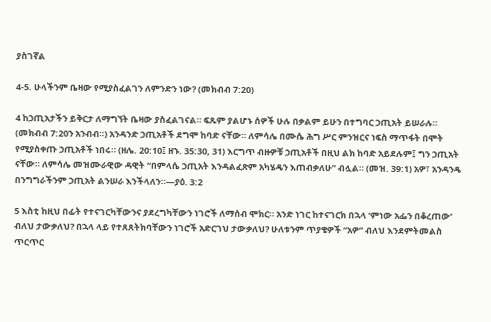ያስገኛል

4-5. ሁላችንም ቤዛው የሚያስፈልገን ለምንድን ነው? (መክብብ 7:20)

4 ከኃጢአታችን ይቅርታ ለማግኘት ቤዛው ያስፈልገናል። ፍጹም ያልሆኑ ሰዎች ሁሉ በቃልም ይሁን በተግባር ኃጢአት ይሠራሉ። (መክብብ 7:20ን አንብብ።) አንዳንድ ኃጢአቶች ደግሞ ከባድ ናቸው። ለምሳሌ በሙሴ ሕግ ሥር ምንዝርና ነፍስ ማጥፋት በሞት የሚያስቀጡ ኃጢአቶች ነበሩ። (ዘሌ. 20:10፤ ዘኁ. 35:30, 31) እርግጥ ብዙዎቹ ኃጢአቶች በዚህ ልክ ከባድ አይደሉም፤ ግን ኃጢአት ናቸው። ለምሳሌ መዝሙራዊው ዳዊት “በምላሴ ኃጢአት እንዳልፈጽም አካሄዴን እጠብቃለሁ” ብሏል። (መዝ. 39:1) አዎ፣ አንዳንዴ በንግግራችንም ኃጢአት ልንሠራ እንችላለን።—ያዕ. 3:2

5 እስቲ ከዚህ በፊት የተናገርካቸውንና ያደረግካቸውን ነገሮች ለማሰብ ሞክር። አንድ ነገር ከተናገርክ በኋላ ‘ምነው አፌን በቆረጠው’ ብለህ ታውቃለህ? በኋላ ላይ የተጸጸትክባቸውን ነገሮች አድርገህ ታውቃለህ? ሁለቱንም ጥያቄዎች “አዎ” ብለህ እንደምትመልስ ጥርጥር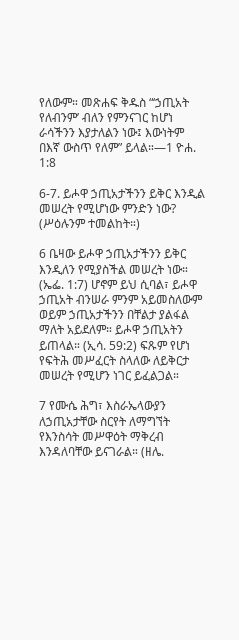የለውም። መጽሐፍ ቅዱስ “‘ኃጢአት የለብንም’ ብለን የምንናገር ከሆነ ራሳችንን እያታለልን ነው፤ እውነትም በእኛ ውስጥ የለም” ይላል።—1 ዮሐ. 1:8

6-7. ይሖዋ ኃጢአታችንን ይቅር እንዲል መሠረት የሚሆነው ምንድን ነው? (ሥዕሉንም ተመልከት።)

6 ቤዛው ይሖዋ ኃጢአታችንን ይቅር እንዲለን የሚያስችል መሠረት ነው። (ኤፌ. 1:7) ሆኖም ይህ ሲባል፣ ይሖዋ ኃጢአት ብንሠራ ምንም አይመስለውም ወይም ኃጢአታችንን በቸልታ ያልፋል ማለት አይደለም። ይሖዋ ኃጢአትን ይጠላል። (ኢሳ. 59:2) ፍጹም የሆነ የፍትሕ መሥፈርት ስላለው ለይቅርታ መሠረት የሚሆን ነገር ይፈልጋል።

7 የሙሴ ሕግ፣ እስራኤላውያን ለኃጢአታቸው ስርየት ለማግኘት የእንስሳት መሥዋዕት ማቅረብ እንዳለባቸው ይናገራል። (ዘሌ.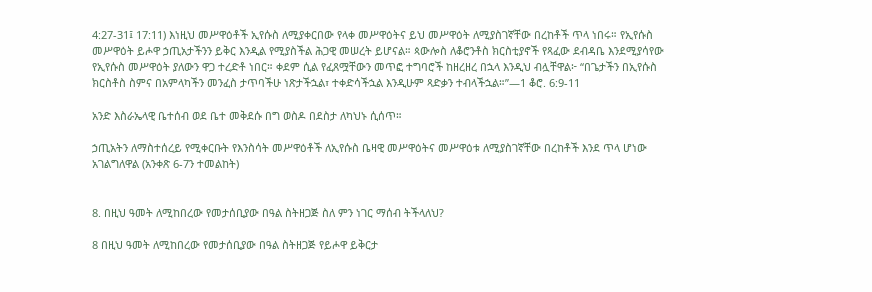4:27-31፤ 17:11) እነዚህ መሥዋዕቶች ኢየሱስ ለሚያቀርበው የላቀ መሥዋዕትና ይህ መሥዋዕት ለሚያስገኛቸው በረከቶች ጥላ ነበሩ። የኢየሱስ መሥዋዕት ይሖዋ ኃጢአታችንን ይቅር እንዲል የሚያስችል ሕጋዊ መሠረት ይሆናል። ጳውሎስ ለቆሮንቶስ ክርስቲያኖች የጻፈው ደብዳቤ እንደሚያሳየው የኢየሱስ መሥዋዕት ያለውን ዋጋ ተረድቶ ነበር። ቀደም ሲል የፈጸሟቸውን መጥፎ ተግባሮች ከዘረዘረ በኋላ እንዲህ ብሏቸዋል፦ “በጌታችን በኢየሱስ ክርስቶስ ስምና በአምላካችን መንፈስ ታጥባችሁ ነጽታችኋል፣ ተቀድሳችኋል እንዲሁም ጻድቃን ተብላችኋል።”—1 ቆሮ. 6:9-11

አንድ እስራኤላዊ ቤተሰብ ወደ ቤተ መቅደሱ በግ ወስዶ በደስታ ለካህኑ ሲሰጥ።

ኃጢአትን ለማስተሰረይ የሚቀርቡት የእንስሳት መሥዋዕቶች ለኢየሱስ ቤዛዊ መሥዋዕትና መሥዋዕቱ ለሚያስገኛቸው በረከቶች እንደ ጥላ ሆነው አገልግለዋል (አንቀጽ 6-7ን ተመልከት)


8. በዚህ ዓመት ለሚከበረው የመታሰቢያው በዓል ስትዘጋጅ ስለ ምን ነገር ማሰብ ትችላለህ?

8 በዚህ ዓመት ለሚከበረው የመታሰቢያው በዓል ስትዘጋጅ የይሖዋ ይቅርታ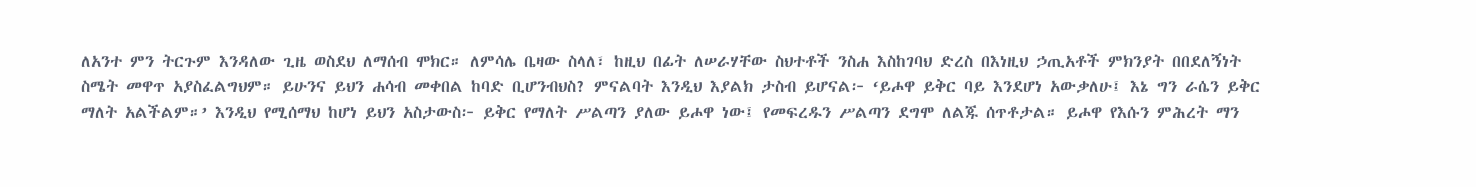ለአንተ ምን ትርጉም እንዳለው ጊዜ ወስደህ ለማሰብ ሞክር። ለምሳሌ ቤዛው ስላለ፣ ከዚህ በፊት ለሠራሃቸው ስህተቶች ንስሐ እስከገባህ ድረስ በእነዚህ ኃጢአቶች ምክንያት በበደለኝነት ስሜት መዋጥ አያስፈልግህም። ይሁንና ይህን ሐሳብ መቀበል ከባድ ቢሆንብህስ? ምናልባት እንዲህ እያልክ ታስብ ይሆናል፦ ‘ይሖዋ ይቅር ባይ እንደሆነ አውቃለሁ፤ እኔ ግን ራሴን ይቅር ማለት አልችልም።’ እንዲህ የሚሰማህ ከሆነ ይህን አስታውስ፦ ይቅር የማለት ሥልጣን ያለው ይሖዋ ነው፤ የመፍረዱን ሥልጣን ደግሞ ለልጁ ሰጥቶታል። ይሖዋ የእሱን ምሕረት ማን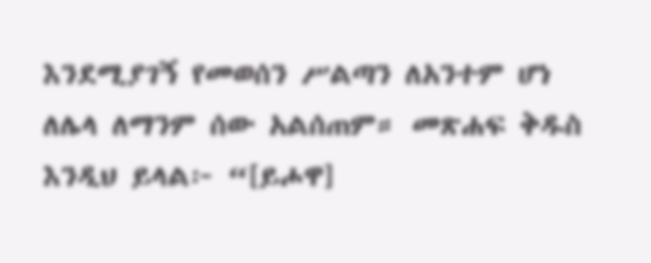እንደሚያገኝ የመወሰን ሥልጣን ለአንተም ሆነ ለሌላ ለማንም ሰው አልሰጠም። መጽሐፍ ቅዱስ እንዲህ ይላል፦ “[ይሖዋ]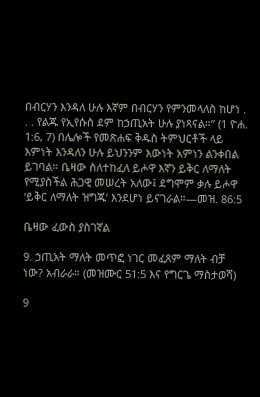በብርሃን እንዳለ ሁሉ እኛም በብርሃን የምንመላለስ ከሆነ . . . የልጁ የኢየሱስ ደም ከኃጢአት ሁሉ ያነጻናል።” (1 ዮሐ. 1:6, 7) በሌሎች የመጽሐፍ ቅዱስ ትምህርቶች ላይ እምነት እንዳለን ሁሉ ይህንንም እውነት አምነን ልንቀበል ይገባል። ቤዛው ስለተከፈለ ይሖዋ እኛን ይቅር ለማለት የሚያስችል ሕጋዊ መሠረት አለው፤ ደግሞም ቃሉ ይሖዋ ‘ይቅር ለማለት ዝግጁ’ እንደሆነ ይናገራል።—መዝ. 86:5

ቤዛው ፈውስ ያስገኛል

9. ኃጢአት ማለት መጥፎ ነገር መፈጸም ማለት ብቻ ነው? አብራራ። (መዝሙር 51:5 እና የግርጌ ማስታወሻ)

9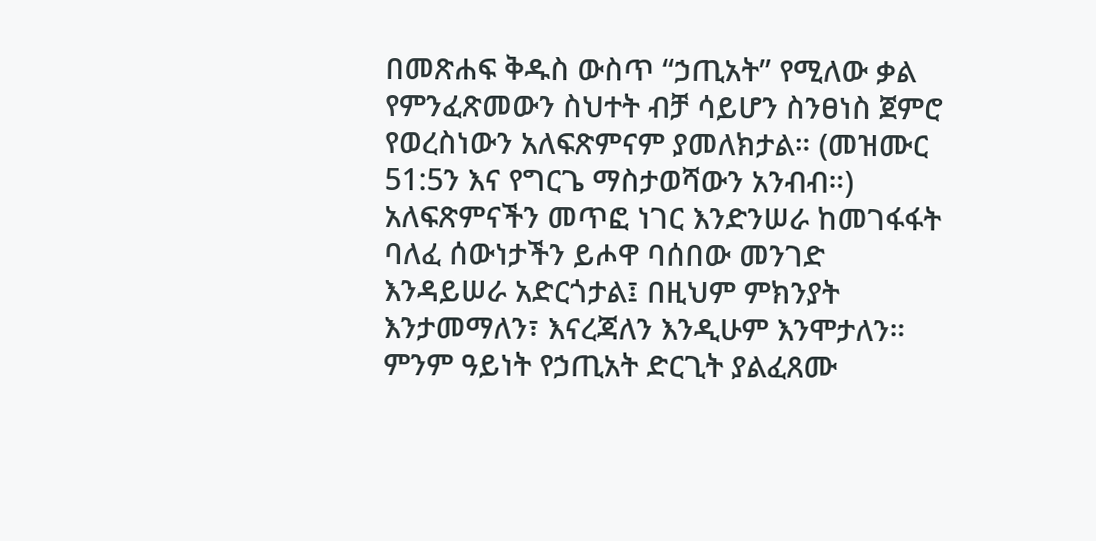በመጽሐፍ ቅዱስ ውስጥ “ኃጢአት” የሚለው ቃል የምንፈጽመውን ስህተት ብቻ ሳይሆን ስንፀነስ ጀምሮ የወረስነውን አለፍጽምናም ያመለክታል። (መዝሙር 51:5ን እና የግርጌ ማስታወሻውን አንብብ።) አለፍጽምናችን መጥፎ ነገር እንድንሠራ ከመገፋፋት ባለፈ ሰውነታችን ይሖዋ ባሰበው መንገድ እንዳይሠራ አድርጎታል፤ በዚህም ምክንያት እንታመማለን፣ እናረጃለን እንዲሁም እንሞታለን። ምንም ዓይነት የኃጢአት ድርጊት ያልፈጸሙ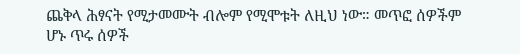ጨቅላ ሕፃናት የሚታመሙት ብሎም የሚሞቱት ለዚህ ነው። መጥፎ ሰዎችም ሆኑ ጥሩ ሰዎች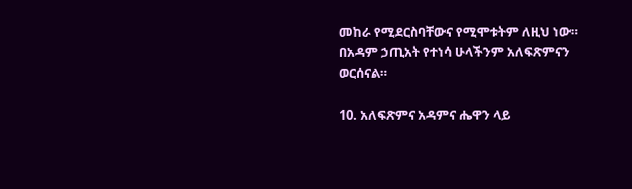መከራ የሚደርስባቸውና የሚሞቱትም ለዚህ ነው። በአዳም ኃጢአት የተነሳ ሁላችንም አለፍጽምናን ወርሰናል።

10. አለፍጽምና አዳምና ሔዋን ላይ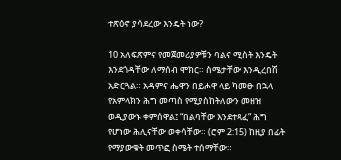ተጽዕኖ ያሳደረው እንዴት ነው?

10 አለፍጽምና የመጀመሪያዎቹን ባልና ሚስት እንዴት እንደጎዳቸው ለማሰብ ሞክር። ስሜታቸው እንዲረበሽ አድርጓል። አዳምና ሔዋን በይሖዋ ላይ ካመፁ በኋላ የአምላክን ሕግ መጣስ የሚያስከትለውን መዘዝ ወዲያውኑ ቀምሰዋል፤ “በልባቸው እንደተጻፈ” ሕግ የሆነው ሕሊናቸው ወቀሳቸው። (ሮም 2:15) ከዚያ በፊት የማያውቁት መጥፎ ስሜት ተሰማቸው።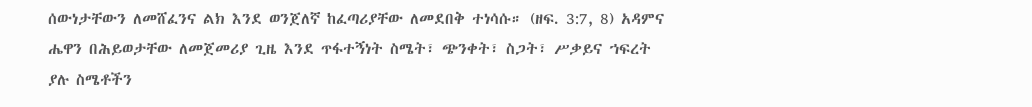ሰውነታቸውን ለመሸፈንና ልክ እንደ ወንጀለኛ ከፈጣሪያቸው ለመደበቅ ተነሳሱ። (ዘፍ. 3:7, 8) አዳምና ሔዋን በሕይወታቸው ለመጀመሪያ ጊዜ እንደ ጥፋተኝነት ስሜት፣ ጭንቀት፣ ስጋት፣ ሥቃይና ኀፍረት ያሉ ስሜቶችን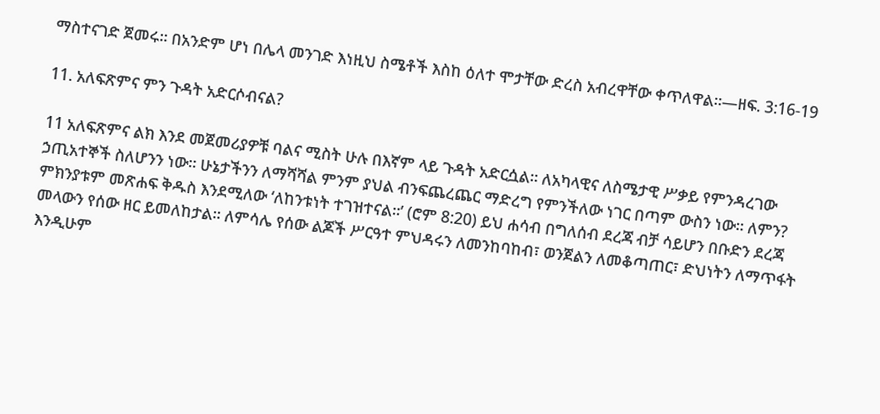ማስተናገድ ጀመሩ። በአንድም ሆነ በሌላ መንገድ እነዚህ ስሜቶች እስከ ዕለተ ሞታቸው ድረስ አብረዋቸው ቀጥለዋል።—ዘፍ. 3:16-19

11. አለፍጽምና ምን ጉዳት አድርሶብናል?

11 አለፍጽምና ልክ እንደ መጀመሪያዎቹ ባልና ሚስት ሁሉ በእኛም ላይ ጉዳት አድርሷል። ለአካላዊና ለስሜታዊ ሥቃይ የምንዳረገው ኃጢአተኞች ስለሆንን ነው። ሁኔታችንን ለማሻሻል ምንም ያህል ብንፍጨረጨር ማድረግ የምንችለው ነገር በጣም ውስን ነው። ለምን? ምክንያቱም መጽሐፍ ቅዱስ እንደሚለው ‘ለከንቱነት ተገዝተናል።’ (ሮም 8:20) ይህ ሐሳብ በግለሰብ ደረጃ ብቻ ሳይሆን በቡድን ደረጃ መላውን የሰው ዘር ይመለከታል። ለምሳሌ የሰው ልጆች ሥርዓተ ምህዳሩን ለመንከባከብ፣ ወንጀልን ለመቆጣጠር፣ ድህነትን ለማጥፋት እንዲሁም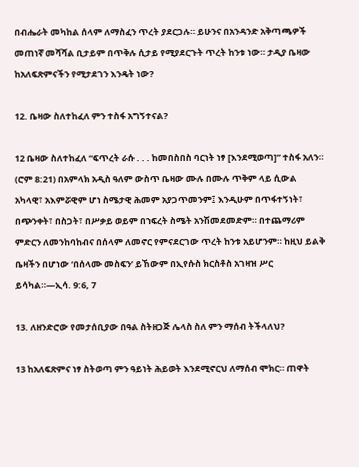በብሔራት መካከል ሰላም ለማስፈን ጥረት ያደርጋሉ። ይሁንና በአንዳንድ አቅጣጫዎች መጠነኛ መሻሻል ቢታይም በጥቅሉ ሲታይ የሚያደርጉት ጥረት ከንቱ ነው። ታዲያ ቤዛው ከአለፍጽምናችን የሚታደገን እንዴት ነው?

12. ቤዛው ስለተከፈለ ምን ተስፋ አግኝተናል?

12 ቤዛው ስለተከፈለ “ፍጥረት ራሱ . . . ከመበስበስ ባርነት ነፃ [እንደሚወጣ]” ተስፋ አለን። (ሮም 8:21) በአምላክ አዲስ ዓለም ውስጥ ቤዛው ሙሉ በሙሉ ጥቅም ላይ ሲውል አካላዊ፣ አእምሯዊም ሆነ ስሜታዊ ሕመም አያጋጥመንም፤ እንዲሁም በጥፋተኝነት፣ በጭንቀት፣ በስጋት፣ በሥቃይ ወይም በኀፍረት ስሜት አንሽመደመድም። በተጨማሪም ምድርን ለመንከባከብና በሰላም ለመኖር የምናደርገው ጥረት ከንቱ አይሆንም። ከዚህ ይልቅ ቤዛችን በሆነው ‘በሰላሙ መስፍን’ ይኸውም በኢየሱስ ክርስቶስ አገዛዝ ሥር ይሳካል።—ኢሳ. 9:6, 7

13. ለዘንድሮው የመታሰቢያው በዓል ስትዘጋጅ ሌላስ ስለ ምን ማሰብ ትችላለህ?

13 ከአለፍጽምና ነፃ ስትወጣ ምን ዓይነት ሕይወት እንደሚኖርህ ለማሰብ ሞክር። ጠዋት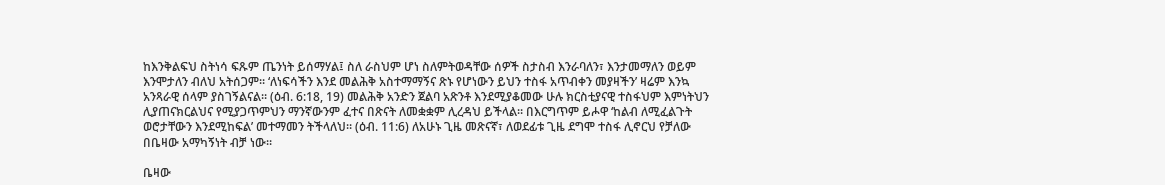ከእንቅልፍህ ስትነሳ ፍጹም ጤንነት ይሰማሃል፤ ስለ ራስህም ሆነ ስለምትወዳቸው ሰዎች ስታስብ እንራባለን፣ እንታመማለን ወይም እንሞታለን ብለህ አትሰጋም። ‘ለነፍሳችን እንደ መልሕቅ አስተማማኝና ጽኑ የሆነውን ይህን ተስፋ አጥብቀን መያዛችን’ ዛሬም እንኳ አንጻራዊ ሰላም ያስገኝልናል። (ዕብ. 6:18, 19) መልሕቅ አንድን ጀልባ አጽንቶ እንደሚያቆመው ሁሉ ክርስቲያናዊ ተስፋህም እምነትህን ሊያጠናክርልህና የሚያጋጥምህን ማንኛውንም ፈተና በጽናት ለመቋቋም ሊረዳህ ይችላል። በእርግጥም ይሖዋ ‘ከልብ ለሚፈልጉት ወሮታቸውን እንደሚከፍል’ መተማመን ትችላለህ። (ዕብ. 11:6) ለአሁኑ ጊዜ መጽናኛ፣ ለወደፊቱ ጊዜ ደግሞ ተስፋ ሊኖርህ የቻለው በቤዛው አማካኝነት ብቻ ነው።

ቤዛው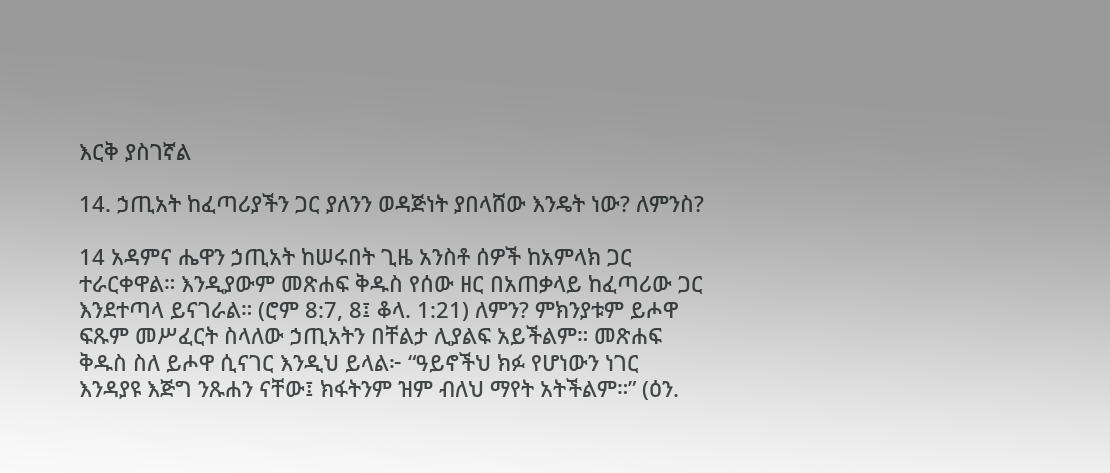እርቅ ያስገኛል

14. ኃጢአት ከፈጣሪያችን ጋር ያለንን ወዳጅነት ያበላሸው እንዴት ነው? ለምንስ?

14 አዳምና ሔዋን ኃጢአት ከሠሩበት ጊዜ አንስቶ ሰዎች ከአምላክ ጋር ተራርቀዋል። እንዲያውም መጽሐፍ ቅዱስ የሰው ዘር በአጠቃላይ ከፈጣሪው ጋር እንደተጣላ ይናገራል። (ሮም 8:7, 8፤ ቆላ. 1:21) ለምን? ምክንያቱም ይሖዋ ፍጹም መሥፈርት ስላለው ኃጢአትን በቸልታ ሊያልፍ አይችልም። መጽሐፍ ቅዱስ ስለ ይሖዋ ሲናገር እንዲህ ይላል፦ “ዓይኖችህ ክፉ የሆነውን ነገር እንዳያዩ እጅግ ንጹሐን ናቸው፤ ክፋትንም ዝም ብለህ ማየት አትችልም።” (ዕን.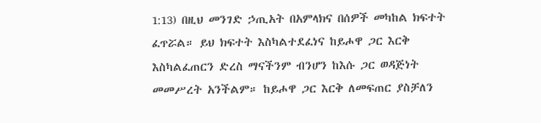1:13) በዚህ መንገድ ኃጢአት በአምላክና በሰዎች መካከል ክፍተት ፈጥሯል። ይህ ክፍተት እስካልተደፈነና ከይሖዋ ጋር እርቅ እስካልፈጠርን ድረስ ማናችንም ብንሆን ከእሱ ጋር ወዳጅነት መመሥረት አንችልም። ከይሖዋ ጋር እርቅ ለመፍጠር ያስቻለን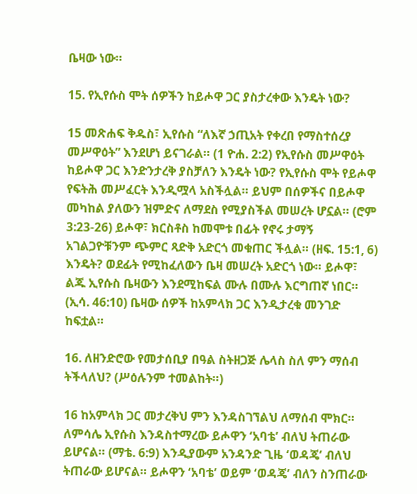ቤዛው ነው።

15. የኢየሱስ ሞት ሰዎችን ከይሖዋ ጋር ያስታረቀው እንዴት ነው?

15 መጽሐፍ ቅዱስ፣ ኢየሱስ “ለእኛ ኃጢአት የቀረበ የማስተሰረያ መሥዋዕት” እንደሆነ ይናገራል። (1 ዮሐ. 2:2) የኢየሱስ መሥዋዕት ከይሖዋ ጋር እንድንታረቅ ያስቻለን እንዴት ነው? የኢየሱስ ሞት የይሖዋ የፍትሕ መሥፈርት እንዲሟላ አስችሏል። ይህም በሰዎችና በይሖዋ መካከል ያለውን ዝምድና ለማደስ የሚያስችል መሠረት ሆኗል። (ሮም 3:23-26) ይሖዋ፣ ክርስቶስ ከመሞቱ በፊት የኖሩ ታማኝ አገልጋዮቹንም ጭምር ጻድቅ አድርጎ መቁጠር ችሏል። (ዘፍ. 15:1, 6) እንዴት? ወደፊት የሚከፈለውን ቤዛ መሠረት አድርጎ ነው። ይሖዋ፣ ልጁ ኢየሱስ ቤዛውን እንደሚከፍል ሙሉ በሙሉ እርግጠኛ ነበር። (ኢሳ. 46:10) ቤዛው ሰዎች ከአምላክ ጋር እንዲታረቁ መንገድ ከፍቷል።

16. ለዘንድሮው የመታሰቢያ በዓል ስትዘጋጅ ሌላስ ስለ ምን ማሰብ ትችላለህ? (ሥዕሉንም ተመልከት።)

16 ከአምላክ ጋር መታረቅህ ምን እንዳስገኘልህ ለማሰብ ሞክር። ለምሳሌ ኢየሱስ እንዳስተማረው ይሖዋን ‘አባቴ’ ብለህ ትጠራው ይሆናል። (ማቴ. 6:9) እንዲያውም አንዳንድ ጊዜ ‘ወዳጄ’ ብለህ ትጠራው ይሆናል። ይሖዋን ‘አባቴ’ ወይም ‘ወዳጄ’ ብለን ስንጠራው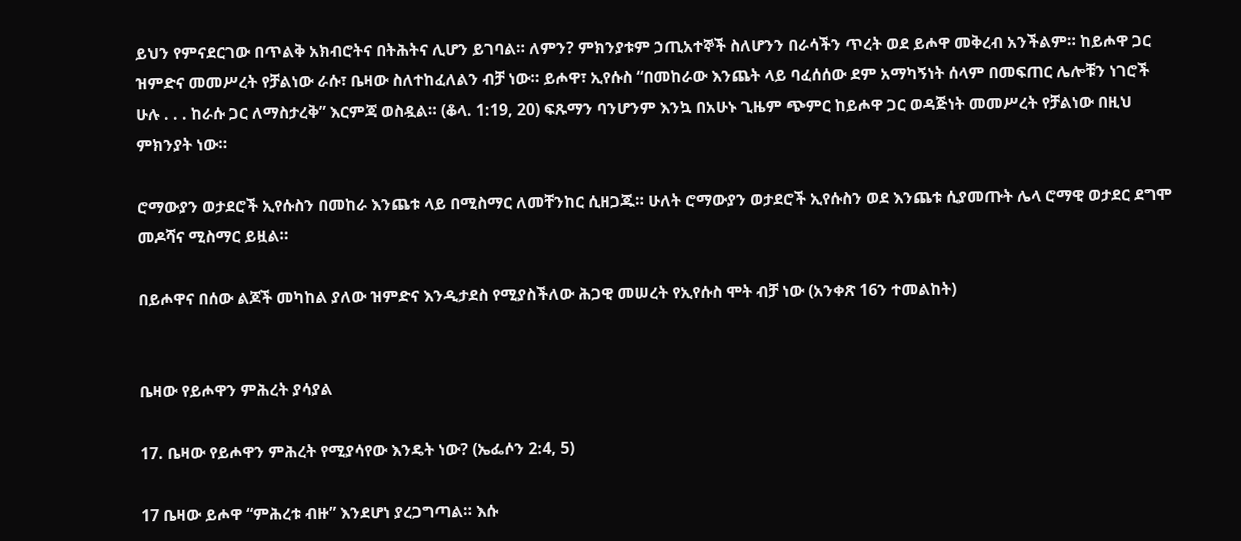ይህን የምናደርገው በጥልቅ አክብሮትና በትሕትና ሊሆን ይገባል። ለምን? ምክንያቱም ኃጢአተኞች ስለሆንን በራሳችን ጥረት ወደ ይሖዋ መቅረብ አንችልም። ከይሖዋ ጋር ዝምድና መመሥረት የቻልነው ራሱ፣ ቤዛው ስለተከፈለልን ብቻ ነው። ይሖዋ፣ ኢየሱስ “በመከራው እንጨት ላይ ባፈሰሰው ደም አማካኝነት ሰላም በመፍጠር ሌሎቹን ነገሮች ሁሉ . . . ከራሱ ጋር ለማስታረቅ” እርምጃ ወስዷል። (ቆላ. 1:19, 20) ፍጹማን ባንሆንም እንኳ በአሁኑ ጊዜም ጭምር ከይሖዋ ጋር ወዳጅነት መመሥረት የቻልነው በዚህ ምክንያት ነው።

ሮማውያን ወታደሮች ኢየሱስን በመከራ እንጨቱ ላይ በሚስማር ለመቸንከር ሲዘጋጁ። ሁለት ሮማውያን ወታደሮች ኢየሱስን ወደ እንጨቱ ሲያመጡት ሌላ ሮማዊ ወታደር ደግሞ መዶሻና ሚስማር ይዟል።

በይሖዋና በሰው ልጆች መካከል ያለው ዝምድና እንዲታደስ የሚያስችለው ሕጋዊ መሠረት የኢየሱስ ሞት ብቻ ነው (አንቀጽ 16ን ተመልከት)


ቤዛው የይሖዋን ምሕረት ያሳያል

17. ቤዛው የይሖዋን ምሕረት የሚያሳየው እንዴት ነው? (ኤፌሶን 2:4, 5)

17 ቤዛው ይሖዋ “ምሕረቱ ብዙ” እንደሆነ ያረጋግጣል። እሱ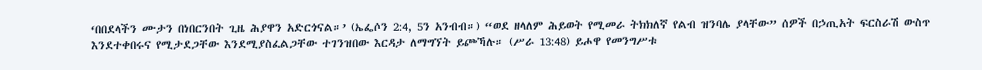‘በበደላችን ሙታን በነበርንበት ጊዜ ሕያዋን አድርጎናል።’ (ኤፌሶን 2:4, 5ን አንብብ።) “ወደ ዘላለም ሕይወት የሚመራ ትክክለኛ የልብ ዝንባሌ ያላቸው” ሰዎች በኃጢአት ፍርስራሽ ውስጥ እንደተቀበሩና የሚታደጋቸው እንደሚያስፈልጋቸው ተገንዝበው እርዳታ ለማግኘት ይጮኻሉ። (ሥራ 13:48) ይሖዋ የመንግሥቱ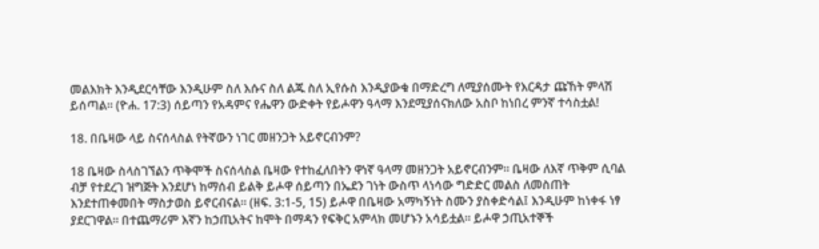መልእክት እንዲደርሳቸው እንዲሁም ስለ እሱና ስለ ልጁ ስለ ኢየሱስ እንዲያውቁ በማድረግ ለሚያሰሙት የእርዳታ ጩኸት ምላሽ ይሰጣል። (ዮሐ. 17:3) ሰይጣን የአዳምና የሔዋን ውድቀት የይሖዋን ዓላማ እንደሚያሰናክለው አስቦ ከነበረ ምንኛ ተሳስቷል!

18. በቤዛው ላይ ስናሰላስል የትኛውን ነገር መዘንጋት አይኖርብንም?

18 ቤዛው ስላስገኘልን ጥቅሞች ስናሰላስል ቤዛው የተከፈለበትን ዋነኛ ዓላማ መዘንጋት አይኖርብንም። ቤዛው ለእኛ ጥቅም ሲባል ብቻ የተደረገ ዝግጅት እንደሆነ ከማሰብ ይልቅ ይሖዋ ሰይጣን በኤደን ገነት ውስጥ ላነሳው ግድድር መልስ ለመስጠት እንደተጠቀመበት ማስታወስ ይኖርብናል። (ዘፍ. 3:1-5, 15) ይሖዋ በቤዛው አማካኝነት ስሙን ያስቀድሳል፤ እንዲሁም ከነቀፋ ነፃ ያደርገዋል። በተጨማሪም እኛን ከኃጢአትና ከሞት በማዳን የፍቅር አምላክ መሆኑን አሳይቷል። ይሖዋ ኃጢአተኞች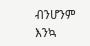ብንሆንም እንኳ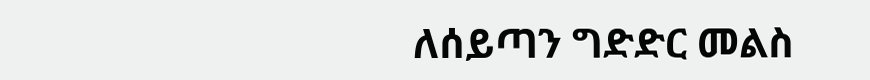ለሰይጣን ግድድር መልስ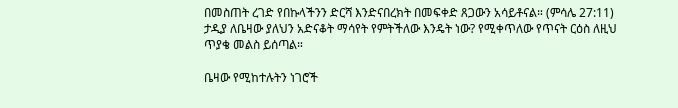በመስጠት ረገድ የበኩላችንን ድርሻ እንድናበረክት በመፍቀድ ጸጋውን አሳይቶናል። (ምሳሌ 27:11) ታዲያ ለቤዛው ያለህን አድናቆት ማሳየት የምትችለው እንዴት ነው? የሚቀጥለው የጥናት ርዕስ ለዚህ ጥያቄ መልስ ይሰጣል።

ቤዛው የሚከተሉትን ነገሮች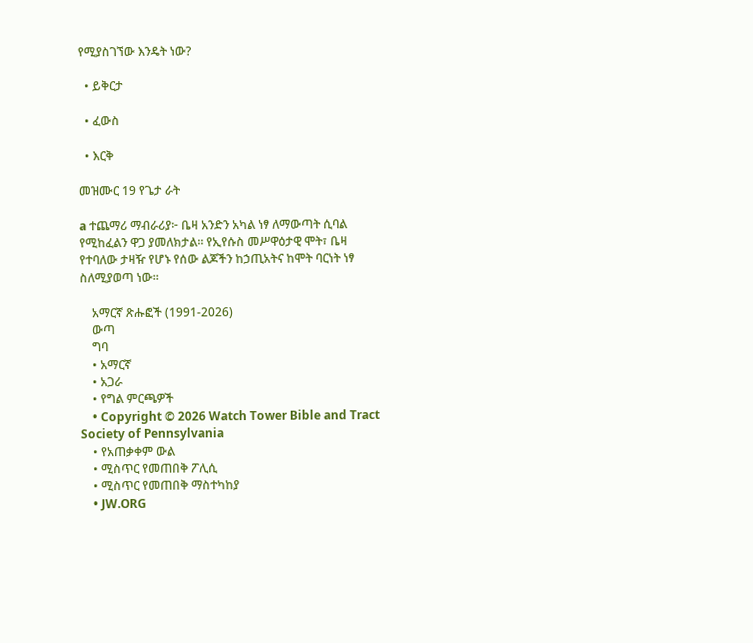የሚያስገኘው እንዴት ነው?

  • ይቅርታ

  • ፈውስ

  • እርቅ

መዝሙር 19 የጌታ ራት

a ተጨማሪ ማብራሪያ፦ ቤዛ አንድን አካል ነፃ ለማውጣት ሲባል የሚከፈልን ዋጋ ያመለክታል። የኢየሱስ መሥዋዕታዊ ሞት፣ ቤዛ የተባለው ታዛዥ የሆኑ የሰው ልጆችን ከኃጢአትና ከሞት ባርነት ነፃ ስለሚያወጣ ነው።

    አማርኛ ጽሑፎች (1991-2026)
    ውጣ
    ግባ
    • አማርኛ
    • አጋራ
    • የግል ምርጫዎች
    • Copyright © 2026 Watch Tower Bible and Tract Society of Pennsylvania
    • የአጠቃቀም ውል
    • ሚስጥር የመጠበቅ ፖሊሲ
    • ሚስጥር የመጠበቅ ማስተካከያ
    • JW.ORG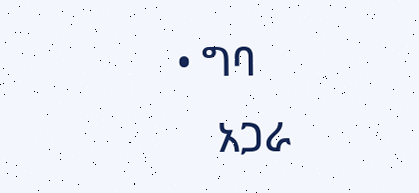• ግባ
    አጋራ